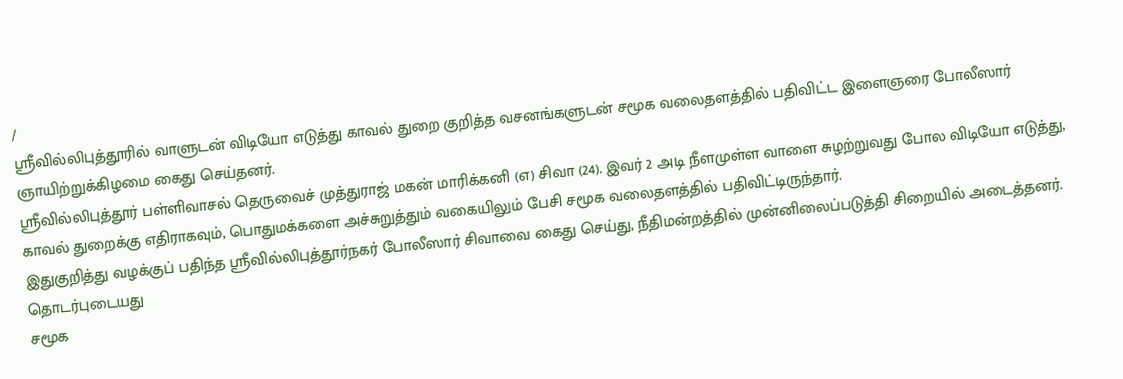/
ஸ்ரீவில்லிபுத்தூரில் வாளுடன் விடியோ எடுத்து காவல் துறை குறித்த வசனங்களுடன் சமூக வலைதளத்தில் பதிவிட்ட இளைஞரை போலீஸார் ஞாயிற்றுக்கிழமை கைது செய்தனர்.
ஸ்ரீவில்லிபுத்தூர் பள்ளிவாசல் தெருவைச் முத்துராஜ் மகன் மாரிக்கனி (எ) சிவா (24). இவர் 2 அடி நீளமுள்ள வாளை சுழற்றுவது போல விடியோ எடுத்து, காவல் துறைக்கு எதிராகவும், பொதுமக்களை அச்சுறுத்தும் வகையிலும் பேசி சமூக வலைதளத்தில் பதிவிட்டிருந்தார்.
இதுகுறித்து வழக்குப் பதிந்த ஸ்ரீவில்லிபுத்தூர்நகர் போலீஸார் சிவாவை கைது செய்து, நீதிமன்றத்தில் முன்னிலைப்படுத்தி சிறையில் அடைத்தனர்.
தொடர்புடையது
சமூக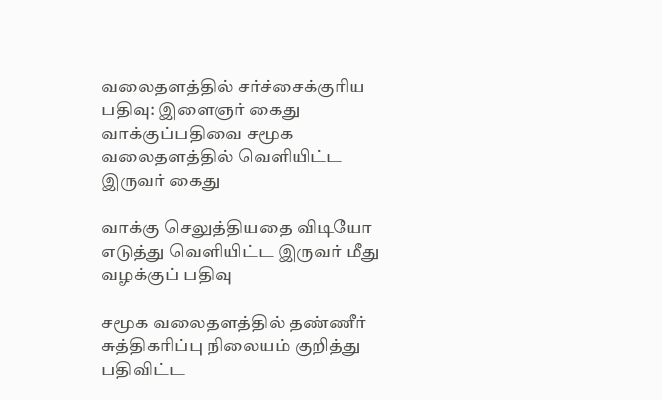வலைதளத்தில் சர்ச்சைக்குரிய பதிவு: இளைஞர் கைது
வாக்குப்பதிவை சமூக வலைதளத்தில் வெளியிட்ட இருவர் கைது

வாக்கு செலுத்தியதை விடியோ எடுத்து வெளியிட்ட இருவர் மீது வழக்குப் பதிவு

சமூக வலைதளத்தில் தண்ணீர் சுத்திகரிப்பு நிலையம் குறித்து பதிவிட்ட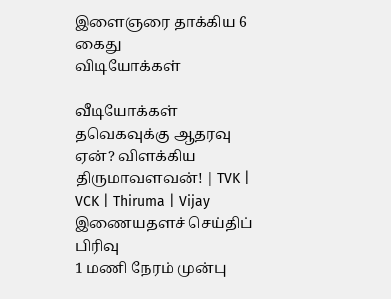இளைஞரை தாக்கிய 6 கைது
விடியோக்கள்

வீடியோக்கள்
தவெகவுக்கு ஆதரவு ஏன்? விளக்கிய திருமாவளவன்! | TVK | VCK | Thiruma | Vijay
இணையதளச் செய்திப் பிரிவு
1 மணி நேரம் முன்பு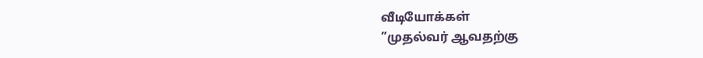வீடியோக்கள்
”முதல்வர் ஆவதற்கு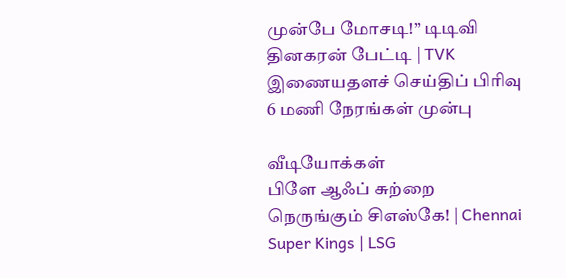முன்பே மோசடி!” டிடிவி தினகரன் பேட்டி | TVK
இணையதளச் செய்திப் பிரிவு
6 மணி நேரங்கள் முன்பு

வீடியோக்கள்
பிளே ஆஃப் சுற்றை நெருங்கும் சிஎஸ்கே! | Chennai Super Kings | LSG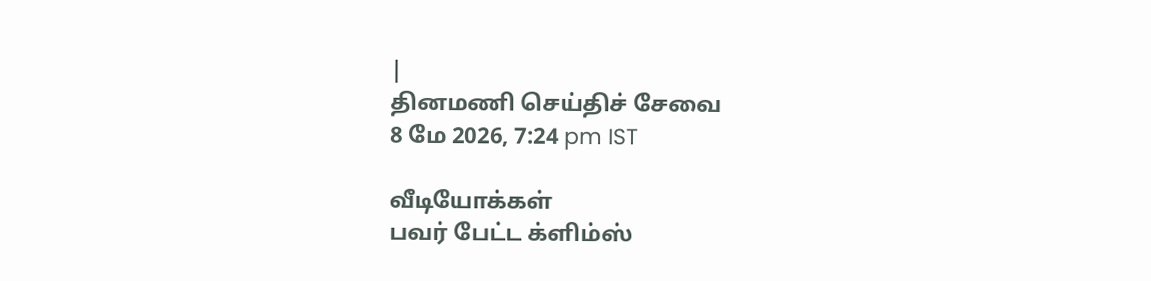|
தினமணி செய்திச் சேவை
8 மே 2026, 7:24 pm IST

வீடியோக்கள்
பவர் பேட்ட க்ளிம்ஸ்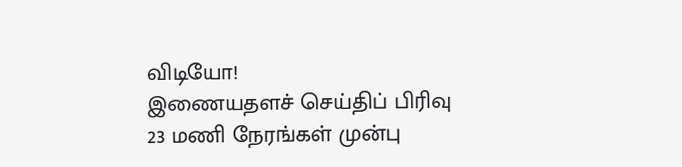விடியோ!
இணையதளச் செய்திப் பிரிவு
23 மணி நேரங்கள் முன்பு